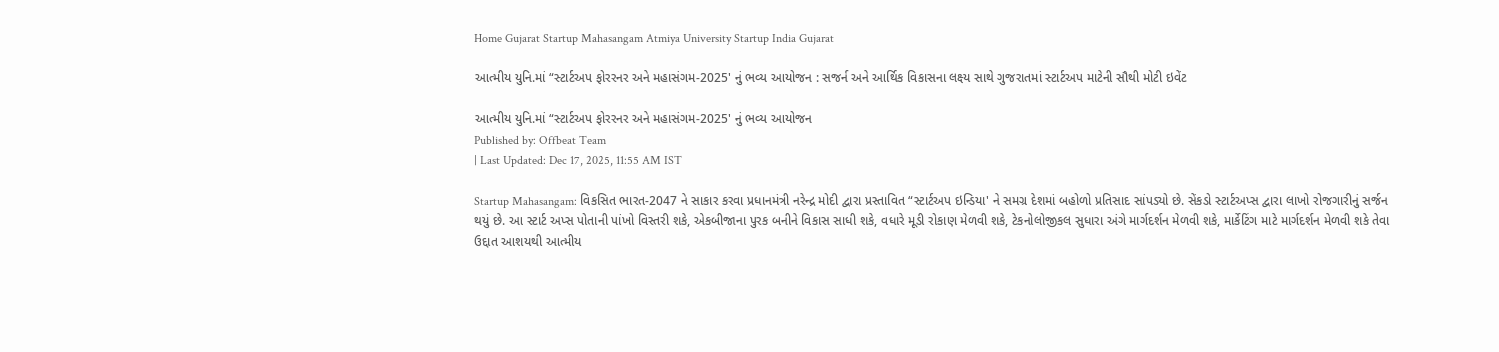Home Gujarat Startup Mahasangam Atmiya University Startup India Gujarat

આત્મીય યુનિ.માં “સ્ટાર્ટઅપ ફોરરનર અને મહાસંગમ-2025' નું ભવ્ય આયોજન : સજર્ન અને આર્થિક વિકાસના લક્ષ્ય સાથે ગુજરાતમાં સ્ટાર્ટઅપ માટેની સૌથી મોટી ઇવેંટ

આત્મીય યુનિ.માં “સ્ટાર્ટઅપ ફોરરનર અને મહાસંગમ-2025' નું ભવ્ય આયોજન
Published by: Offbeat Team
| Last Updated: Dec 17, 2025, 11:55 AM IST

Startup Mahasangam: વિકસિત ભારત-2047 ને સાકાર કરવા પ્રધાનમંત્રી નરેન્દ્ર મોદી દ્વારા પ્રસ્તાવિત “સ્ટાર્ટઅપ ઇન્ડિયા' ને સમગ્ર દેશમાં બહોળો પ્રતિસાદ સાંપડ્યો છે. સેંકડો સ્ટાર્ટઅપ્સ દ્વારા લાખો રોજગારીનું સર્જન થયું છે. આ સ્ટાર્ટ અપ્સ પોતાની પાંખો વિસ્તરી શકે, એકબીજાના પુરક બનીને વિકાસ સાધી શકે, વધારે મૂડી રોકાણ મેળવી શકે, ટેકનોલોજીકલ સુધારા અંગે માર્ગદર્શન મેળવી શકે, માર્કેટિંગ માટે માર્ગદર્શન મેળવી શકે તેવા ઉદ્દાત આશયથી આત્મીય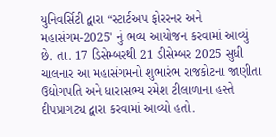યુનિવર્સિટી દ્વારા “સ્ટાર્ટઅપ ફોરરનર અને મહાસંગમ-2025' નું ભવ્ય આયોજન કરવામાં આવ્યું છે. તા. 17 ડિસેમ્બરથી 21 ડીસેમ્બર 2025 સુધી ચાલનાર આ મહાસંગમનો શુભારંભ રાજકોટના જાણીતા ઉદ્યોગપતિ અને ધારાસભ્ય રમેશ ટીલાળાના હસ્તે દીપપ્રાગટ્ય દ્વારા કરવામાં આવ્યો હતો.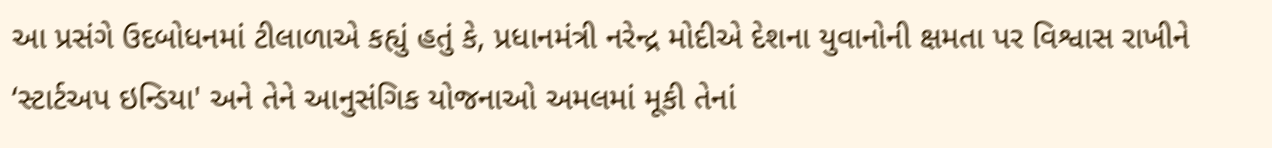આ પ્રસંગે ઉદબોધનમાં ટીલાળાએ કહ્યું હતું કે, પ્રધાનમંત્રી નરેન્દ્ર મોદીએ દેશના યુવાનોની ક્ષમતા પર વિશ્વાસ રાખીને ‘સ્ટાર્ટઅપ ઇન્ડિયા' અને તેને આનુસંગિક યોજનાઓ અમલમાં મૂકી તેનાં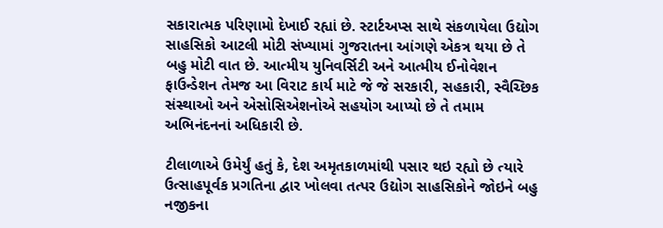સકારાત્મક પરિણામો દેખાઈ રહ્યાં છે. સ્ટાર્ટઅપ્સ સાથે સંકળાયેલા ઉદ્યોગ સાહસિકો આટલી મોટી સંખ્યામાં ગુજરાતના આંગણે એકત્ર થયા છે તે બહુ મોટી વાત છે. આત્મીય યુનિવર્સિટી અને આત્મીય ઈનોવેશન ફાઉન્ડેશન તેમજ આ વિરાટ કાર્ય માટે જે જે સરકારી, સહકારી, સ્વૈચ્છિક સંસ્થાઓ અને એસોસિએશનોએ સહયોગ આપ્યો છે તે તમામ અભિનંદનનાં અધિકારી છે.

ટીલાળાએ ઉમેર્યું હતું કે, દેશ અમૃતકાળમાંથી પસાર થઇ રહ્યો છે ત્યારે ઉત્સાહપૂર્વક પ્રગતિના દ્વાર ખોલવા તત્પર ઉદ્યોગ સાહસિકોને જોઇને બહુ નજીકના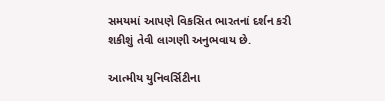સમયમાં આપણે વિકસિત ભારતનાં દર્શન કરી શકીશું તેવી લાગણી અનુભવાય છે.

આત્મીય યુનિવર્સિટીના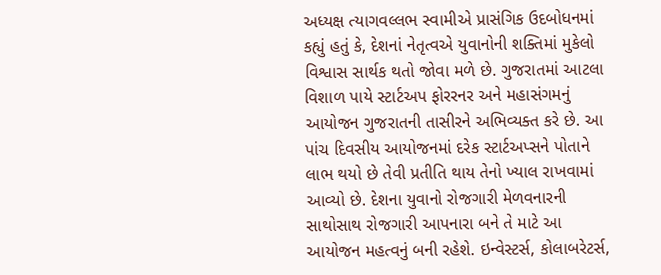અધ્યક્ષ ત્યાગવલ્લભ સ્વામીએ પ્રાસંગિક ઉદબોધનમાં કહ્યું હતું કે, દેશનાં નેતૃત્વએ યુવાનોની શક્તિમાં મુકેલો વિશ્વાસ સાર્થક થતો જોવા મળે છે. ગુજરાતમાં આટલા વિશાળ પાયે સ્ટાર્ટઅપ ફોરરનર અને મહાસંગમનું આયોજન ગુજરાતની તાસીરને અભિવ્યક્ત કરે છે. આ પાંચ દિવસીય આયોજનમાં દરેક સ્ટાર્ટઅપ્સને પોતાને લાભ થયો છે તેવી પ્રતીતિ થાય તેનો ખ્યાલ રાખવામાં આવ્યો છે. દેશના યુવાનો રોજગારી મેળવનારની સાથોસાથ રોજગારી આપનારા બને તે માટે આ આયોજન મહત્વનું બની રહેશે. ઇન્વેસ્ટર્સ, કોલાબરેટર્સ,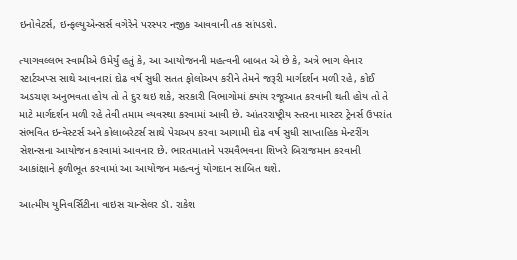ઇનોવેટર્સ, ઇન્ફલ્યુએન્સર્સ વગેરેને પરસ્પર નજીક આવવાની તક સાંપડશે.

ત્યાગવલ્લભ સ્વામીએ ઉમેર્યું હતું કે, આ આયોજનની મહત્વની બાબત એ છે કે, અત્રે ભાગ લેનાર સ્ટાર્ટઅપ્સ સાથે આવનારાં દોઢ વર્ષ સુધી સતત ફોલોઅપ કરીને તેમને જરૂરી માર્ગદર્શન મળી રહે, કોઈ અડચણ અનુભવતા હોય તો તે દુર થઇ શકે, સરકારી વિભાગોમાં ક્યાંય રજૂઆત કરવાની થતી હોય તો તે માટે માર્ગદર્શન મળી રહે તેવી તમામ વ્યવસ્થા કરવામાં આવી છે. આંતરરાષ્ટ્રીય સ્તરના માસ્ટર ટ્રેનર્સ ઉપરાંત સંભવિત ઇન્વેસ્ટર્સ અને કોલાબરેટર્સ સાથે પેચઅપ કરવા આગામી દોઢ વર્ષ સુધી સાપ્તાહિક મેન્ટરીંગ સેશન્સના આયોજન કરવામાં આવનાર છે. ભારતમાતાને પરમવૈભવના શિખરે બિરાજમાન કરવાની આકાંક્ષાને ફળીભૂત કરવામાં આ આયોજન મહત્વનું યોગદાન સાબિત થશે.

આત્મીય યુનિવર્સિટીના વાઇસ ચાન્સેલર ડૉ. રાકેશ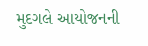મુદગલે આયોજનની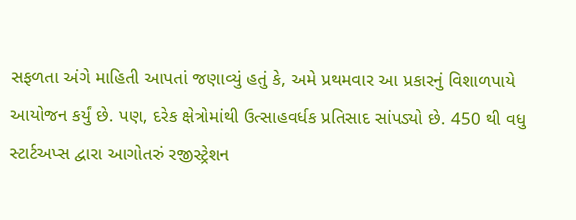સફળતા અંગે માહિતી આપતાં જણાવ્યું હતું કે, અમે પ્રથમવાર આ પ્રકારનું વિશાળપાયે આયોજન કર્યું છે. પણ, દરેક ક્ષેત્રોમાંથી ઉત્સાહવર્ધક પ્રતિસાદ સાંપડ્યો છે. 450 થી વધુ સ્ટાર્ટઅપ્સ દ્વારા આગોતરું રજીસ્ટ્રેશન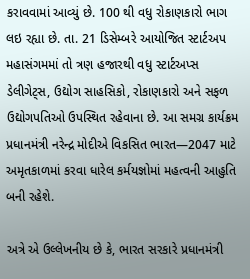કરાવવામાં આવ્યું છે. 100 થી વધુ રોકાણકારો ભાગ લઇ રહ્યા છે. તા. 21 ડિસેમ્બરે આયોજિત સ્ટાર્ટઅપ મહાસંગમમાં તો ત્રણ હજારથી વધુ સ્ટાર્ટઅપ્સ ડેલીગેટ્સ, ઉદ્યોગ સાહસિકો, રોકાણકારો અને સફળ ઉદ્યોગપતિઓ ઉપસ્થિત રહેવાના છે. આ સમગ્ર કાર્યક્રમ પ્રધાનમંત્રી નરેન્દ્ર મોદીએ વિકસિત ભારત—2047 માટે અમૃતકાળમાં કરવા ધારેલ કર્મયજ્ઞોમાં મહત્વની આહુતિ બની રહેશે.

અત્રે એ ઉલ્લેખનીય છે કે, ભારત સરકારે પ્રધાનમંત્રી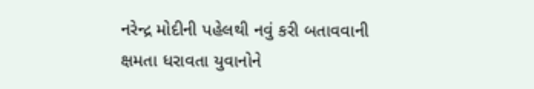નરેન્દ્ર મોદીની પહેલથી નવું કરી બતાવવાની ક્ષમતા ધરાવતા યુવાનોને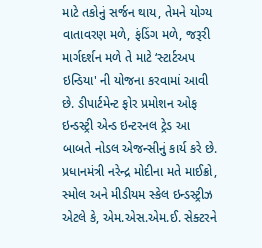માટે તકોનું સર્જન થાય, તેમને યોગ્ય વાતાવરણ મળે, ફંડિંગ મળે, જરૂરી માર્ગદર્શન મળે તે માટે ‘સ્ટાર્ટઅપ ઇન્ડિયા' ની યોજના કરવામાં આવી છે. ડીપાર્ટમેન્ટ ફોર પ્રમોશન ઓફ ઇન્ડસ્ટ્રી એન્ડ ઇન્ટરનલ ટ્રેડ આ બાબતે નોડલ એજન્સીનું કાર્ય કરે છે. પ્રધાનમંત્રી નરેન્દ્ર મોદીના મતે માઈક્રો, સ્મોલ અને મીડીયમ સ્કેલ ઇન્ડસ્ટ્રીઝ એટલે કે, એમ.એસ.એમ.ઈ. સેક્ટરને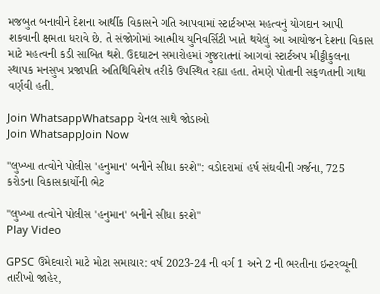મજબુત બનાવીને દેશના આર્થીક વિકાસને ગતિ આપવામાં સ્ટાર્ટઅપ્સ મહત્વનું યોગદાન આપી શકવાની ક્ષમતા ધરાવે છે. તે સંજોગોમાં આત્મીય યુનિવર્સિટી ખાતે થયેલું આ આયોજન દેશના વિકાસ માટે મહત્વની કડી સાબિત થશે. ઉદઘાટન સમારોહમાં ગુજરાતનાં આગવાં સ્ટાર્ટઅપ મીટ્ટીકુલના સ્થાપક મનસુખ પ્રજાપતિ અતિથિવિશેષ તરીકે ઉપસ્થિત રહ્યા હતા. તેમણે પોતાની સફળતાની ગાથા વર્ણવી હતી.

Join WhatsappWhatsapp ચેનલ સાથે જોડાઓ
Join WhatsappJoin Now

"લુખ્ખા તત્વોને પોલીસ 'હનુમાન' બનીને સીધા કરશે": વડોદરામાં હર્ષ સંઘવીની ગર્જના, 725 કરોડના વિકાસકાર્યોની ભેટ

"લુખ્ખા તત્વોને પોલીસ 'હનુમાન' બનીને સીધા કરશે"
Play Video

GPSC ઉમેદવારો માટે મોટા સમાચાર: વર્ષ 2023-24 ની વર્ગ 1 અને 2 ની ભરતીના ઇન્ટરવ્યૂની તારીખો જાહેર,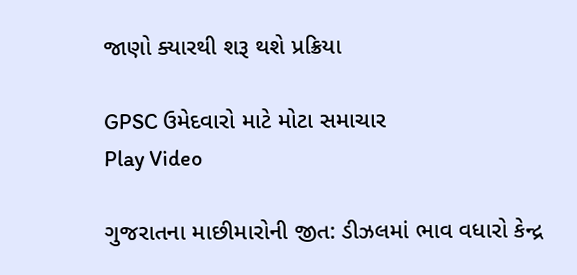જાણો ક્યારથી શરૂ થશે પ્રક્રિયા

GPSC ઉમેદવારો માટે મોટા સમાચાર
Play Video

ગુજરાતના માછીમારોની જીત: ડીઝલમાં ભાવ વધારો કેન્દ્ર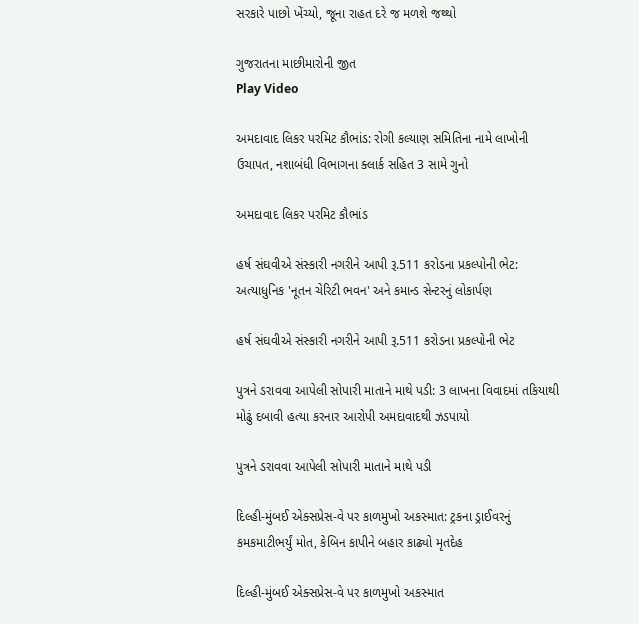સરકારે પાછો ખેંચ્યો, જૂના રાહત દરે જ મળશે જથ્થો

ગુજરાતના માછીમારોની જીત
Play Video

અમદાવાદ લિકર પરમિટ કૌભાંડ: રોગી કલ્યાણ સમિતિના નામે લાખોની ઉચાપત, નશાબંધી વિભાગના ક્લાર્ક સહિત 3 સામે ગુનો

અમદાવાદ લિકર પરમિટ કૌભાંડ

હર્ષ સંઘવીએ સંસ્કારી નગરીને આપી રૂ.511 કરોડના પ્રકલ્પોની ભેટ: અત્યાધુનિક 'નૂતન ચેરિટી ભવન' અને કમાન્ડ સેન્ટરનું લોકાર્પણ

હર્ષ સંઘવીએ સંસ્કારી નગરીને આપી રૂ.511 કરોડના પ્રકલ્પોની ભેટ

પુત્રને ડરાવવા આપેલી સોપારી માતાને માથે પડી: 3 લાખના વિવાદમાં તકિયાથી મોઢું દબાવી હત્યા કરનાર આરોપી અમદાવાદથી ઝડપાયો

પુત્રને ડરાવવા આપેલી સોપારી માતાને માથે પડી

દિલ્હી-મુંબઈ એક્સપ્રેસ-વે પર કાળમુખો અકસ્માત: ટ્રકના ડ્રાઈવરનું કમકમાટીભર્યું મોત, કેબિન કાપીને બહાર કાઢ્યો મૃતદેહ

દિલ્હી-મુંબઈ એક્સપ્રેસ-વે પર કાળમુખો અકસ્માત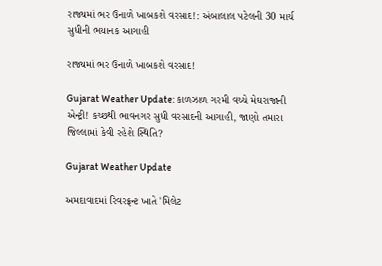રાજ્યમાં ભર ઉનાળે ખાબકશે વરસાદ!: અંબાલાલ પટેલની 30 માર્ચ સુધીની ભયાનક આગાહી

રાજ્યમાં ભર ઉનાળે ખાબકશે વરસાદ!

Gujarat Weather Update: કાળઝાળ ગરમી વચ્ચે મેઘરાજાની એન્ટ્રી! કચ્છથી ભાવનગર સુધી વરસાદની આગાહી, જાણો તમારા જિલ્લામાં કેવી રહેશે સ્થિતિ?

Gujarat Weather Update

અમદાવાદમાં રિવરફ્રન્ટ ખાતે 'મિલેટ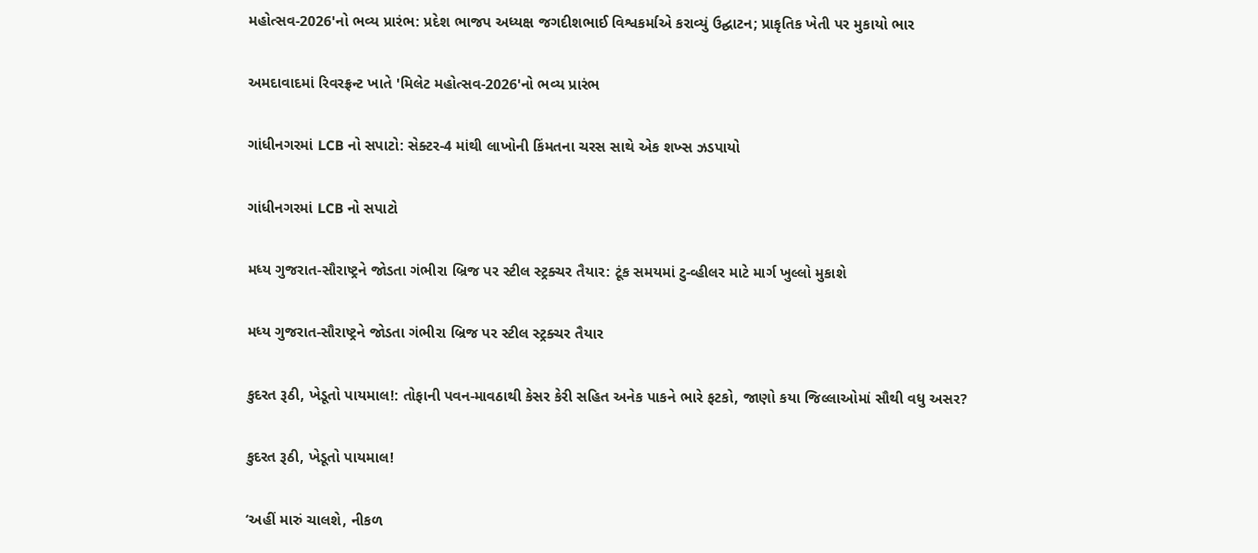મહોત્સવ-2026'નો ભવ્ય પ્રારંભ: પ્રદેશ ભાજપ અધ્યક્ષ જગદીશભાઈ વિશ્વકર્માએ કરાવ્યું ઉદ્ઘાટન; પ્રાકૃતિક ખેતી પર મુકાયો ભાર

અમદાવાદમાં રિવરફ્રન્ટ ખાતે 'મિલેટ મહોત્સવ-2026'નો ભવ્ય પ્રારંભ

ગાંધીનગરમાં LCB નો સપાટો: સેક્ટર-4 માંથી લાખોની કિંમતના ચરસ સાથે એક શખ્સ ઝડપાયો

ગાંધીનગરમાં LCB નો સપાટો

મધ્ય ગુજરાત-સૌરાષ્ટ્રને જોડતા ગંભીરા બ્રિજ પર સ્ટીલ સ્ટ્રક્ચર તૈયાર: ટૂંક સમયમાં ટુ-વ્હીલર માટે માર્ગ ખુલ્લો મુકાશે

મધ્ય ગુજરાત-સૌરાષ્ટ્રને જોડતા ગંભીરા બ્રિજ પર સ્ટીલ સ્ટ્રક્ચર તૈયાર

કુદરત રૂઠી, ખેડૂતો પાયમાલ!: તોફાની પવન-માવઠાથી કેસર કેરી સહિત અનેક પાકને ભારે ફટકો, જાણો કયા જિલ્લાઓમાં સૌથી વધુ અસર?

કુદરત રૂઠી, ખેડૂતો પાયમાલ!

‘અહીં મારું ચાલશે, નીકળ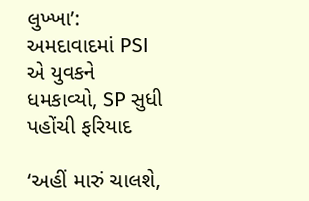લુખ્ખા’: અમદાવાદમાં PSI એ યુવકને ધમકાવ્યો, SP સુધી પહોંચી ફરિયાદ

‘અહીં મારું ચાલશે,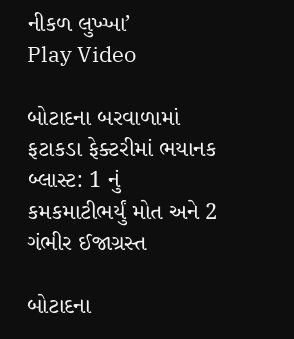નીકળ લુખ્ખા’
Play Video

બોટાદના બરવાળામાં ફટાકડા ફેક્ટરીમાં ભયાનક બ્લાસ્ટ: 1 નું કમકમાટીભર્યું મોત અને 2 ગંભીર ઈજાગ્રસ્ત

બોટાદના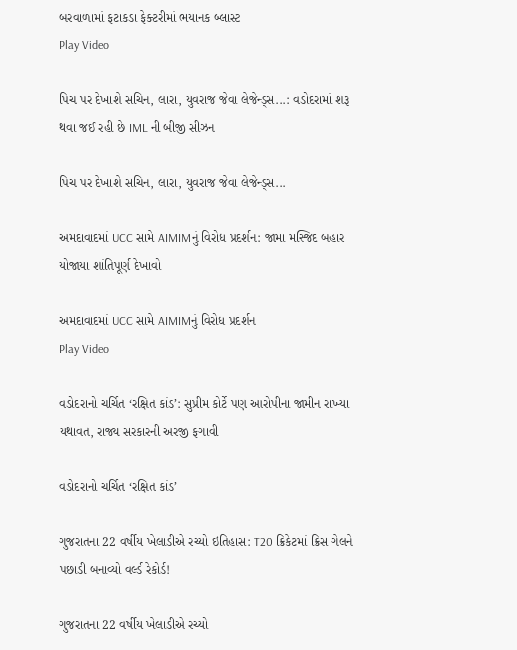બરવાળામાં ફટાકડા ફેક્ટરીમાં ભયાનક બ્લાસ્ટ
Play Video

પિચ પર દેખાશે સચિન, લારા, યુવરાજ જેવા લેજેન્ડ્સ...: વડોદરામાં શરૂ થવા જઈ રહી છે IML ની બીજી સીઝન

પિચ પર દેખાશે સચિન, લારા, યુવરાજ જેવા લેજેન્ડ્સ...

અમદાવાદમાં UCC સામે AIMIMનું વિરોધ પ્રદર્શન: જામા મસ્જિદ બહાર યોજાયા શાંતિપૂર્ણ દેખાવો

અમદાવાદમાં UCC સામે AIMIMનું વિરોધ પ્રદર્શન
Play Video

વડોદરાનો ચર્ચિત ‘રક્ષિત કાંડ’: સુપ્રીમ કોર્ટે પણ આરોપીના જામીન રાખ્યા યથાવત, રાજ્ય સરકારની અરજી ફગાવી

વડોદરાનો ચર્ચિત ‘રક્ષિત કાંડ’

ગુજરાતના 22 વર્ષીય ખેલાડીએ રચ્યો ઇતિહાસ: T20 ક્રિકેટમાં ક્રિસ ગેલને પછાડી બનાવ્યો વર્લ્ડ રેકોર્ડ!

ગુજરાતના 22 વર્ષીય ખેલાડીએ રચ્યો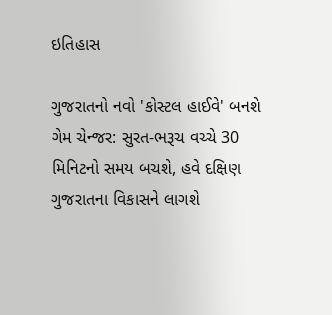ઇતિહાસ

ગુજરાતનો નવો 'કોસ્ટલ હાઈવે' બનશે ગેમ ચેન્જર: સુરત-ભરૂચ વચ્ચે 30 મિનિટનો સમય બચશે, હવે દક્ષિણ ગુજરાતના વિકાસને લાગશે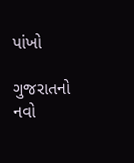પાંખો

ગુજરાતનો નવો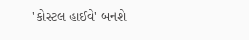'કોસ્ટલ હાઈવે' બનશે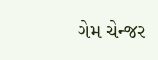ગેમ ચેન્જર